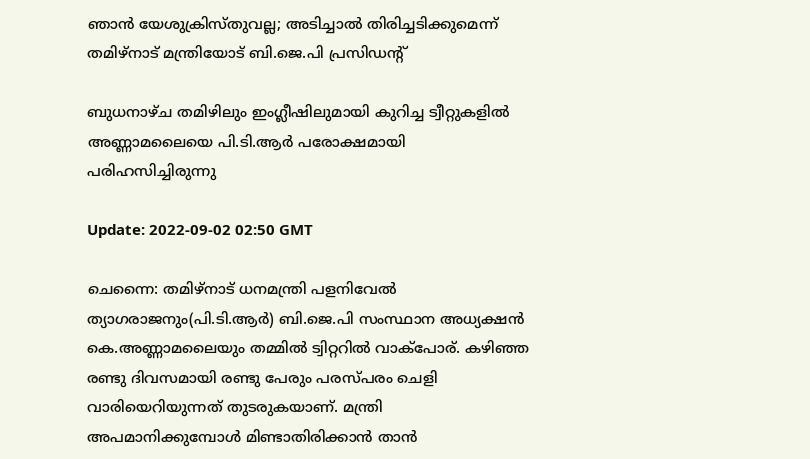ഞാന്‍ യേശുക്രിസ്തുവല്ല; അടിച്ചാല്‍ തിരിച്ചടിക്കുമെന്ന് തമിഴ്നാട് മന്ത്രിയോട് ബി.ജെ.പി പ്രസിഡന്‍റ്

ബുധനാഴ്ച തമിഴിലും ഇംഗ്ലീഷിലുമായി കുറിച്ച ട്വീറ്റുകളില്‍ അണ്ണാമലൈയെ പി.ടി.ആര്‍ പരോക്ഷമായി പരിഹസിച്ചിരുന്നു

Update: 2022-09-02 02:50 GMT

ചെന്നൈ: തമിഴ്നാട് ധനമന്ത്രി പളനിവേല്‍ ത്യാഗരാജനും(പി.ടി.ആര്‍) ബി.ജെ.പി സംസ്ഥാന അധ്യക്ഷന്‍ കെ.അണ്ണാമലൈയും തമ്മില്‍ ട്വിറ്ററില്‍ വാക്പോര്. കഴിഞ്ഞ രണ്ടു ദിവസമായി രണ്ടു പേരും പരസ്പരം ചെളി വാരിയെറിയുന്നത് തുടരുകയാണ്. മന്ത്രി അപമാനിക്കുമ്പോള്‍ മിണ്ടാതിരിക്കാന്‍ താന്‍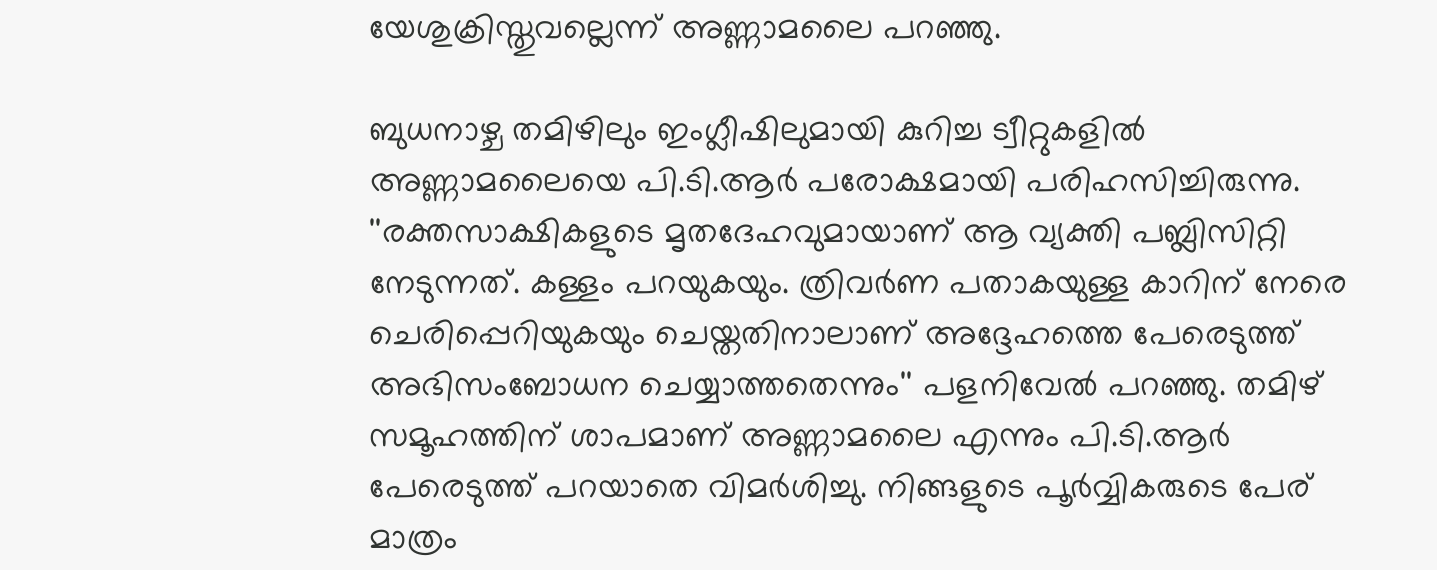യേശുക്രിസ്തുവല്ലെന്ന് അണ്ണാമലൈ പറഞ്ഞു.

ബുധനാഴ്ച തമിഴിലും ഇംഗ്ലീഷിലുമായി കുറിച്ച ട്വീറ്റുകളില്‍ അണ്ണാമലൈയെ പി.ടി.ആര്‍ പരോക്ഷമായി പരിഹസിച്ചിരുന്നു. ''രക്തസാക്ഷികളുടെ മൃതദേഹവുമായാണ് ആ വ്യക്തി പബ്ലിസിറ്റി നേടുന്നത്. കള്ളം പറയുകയും. ത്രിവര്‍ണ പതാകയുള്ള കാറിന് നേരെ ചെരിപ്പെറിയുകയും ചെയ്തതിനാലാണ് അദ്ദേഹത്തെ പേരെടുത്ത് അഭിസംബോധന ചെയ്യാത്തതെന്നും'' പളനിവേല്‍ പറഞ്ഞു. തമിഴ് സമൂഹത്തിന് ശാപമാണ് അണ്ണാമലൈ എന്നും പി.ടി.ആര്‍ പേരെടുത്ത് പറയാതെ വിമര്‍ശിച്ചു. നിങ്ങളുടെ പൂർവ്വികരുടെ പേര് മാത്രം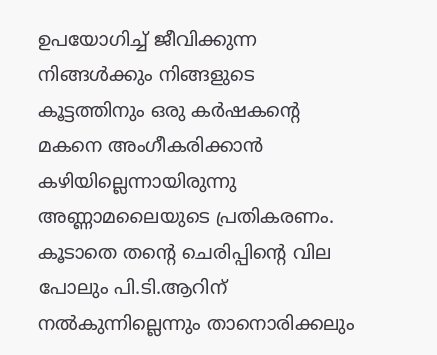ഉപയോഗിച്ച് ജീവിക്കുന്ന നിങ്ങൾക്കും നിങ്ങളുടെ കൂട്ടത്തിനും ഒരു കർഷകന്‍റെ മകനെ അംഗീകരിക്കാൻ കഴിയില്ലെന്നായിരുന്നു അണ്ണാമലൈയുടെ പ്രതികരണം. കൂടാതെ തന്‍റെ ചെരിപ്പിന്‍റെ വില പോലും പി.ടി.ആറിന് നല്‍കുന്നില്ലെന്നും താനൊരിക്കലും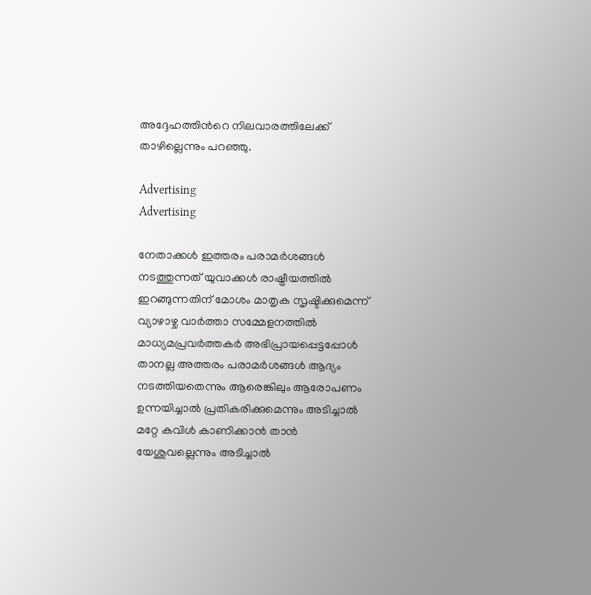അദ്ദേഹത്തിന്‍റെ നിലവാരത്തിലേക്ക് താഴില്ലെന്നും പറഞ്ഞു.

Advertising
Advertising

നേതാക്കൾ ഇത്തരം പരാമർശങ്ങൾ നടത്തുന്നത് യുവാക്കൾ രാഷ്ട്രീയത്തിൽ ഇറങ്ങുന്നതിന് മോശം മാതൃക സൃഷ്ടിക്കുമെന്ന് വ്യാഴാഴ്ച വാർത്താ സമ്മേളനത്തിൽ മാധ്യമപ്രവർത്തകർ അഭിപ്രായപ്പെട്ടപ്പോള്‍ താനല്ല അത്തരം പരാമര്‍ശങ്ങള്‍ ആദ്യം നടത്തിയതെന്നും ആരെങ്കിലും ആരോപണം ഉന്നയിച്ചാല്‍ പ്രതികരിക്കുമെന്നും അടിച്ചാല്‍ മറ്റേ കവിള്‍ കാണിക്കാന്‍ താന്‍ യേശുവല്ലെന്നും അടിച്ചാല്‍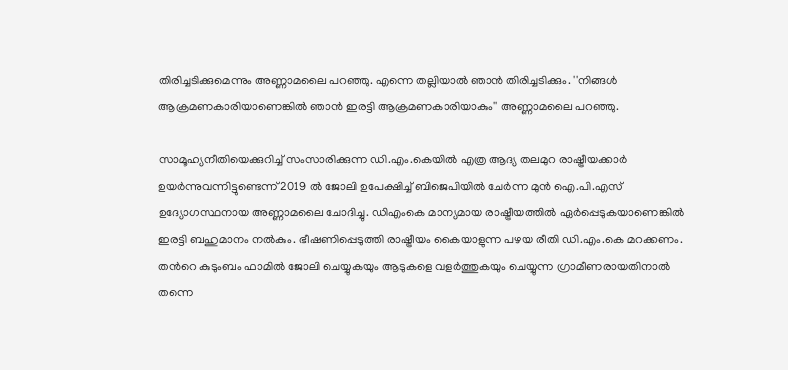തിരിച്ചടിക്കുമെന്നും അണ്ണാമലൈ പറഞ്ഞു. എന്നെ തല്ലിയാൽ ഞാൻ തിരിച്ചടിക്കും. ''നിങ്ങൾ ആക്രമണകാരിയാണെങ്കിൽ ഞാൻ ഇരട്ടി ആക്രമണകാരിയാകും'' അണ്ണാമലൈ പറഞ്ഞു.

സാമൂഹ്യനീതിയെക്കുറിച്ച് സംസാരിക്കുന്ന ഡി.എം.കെയില്‍ എത്ര ആദ്യ തലമുറ രാഷ്ട്രീയക്കാര്‍ ഉയര്‍ന്നുവന്നിട്ടുണ്ടെന്ന് 2019 ല്‍ ജോലി ഉപേക്ഷിച്ച് ബിജെപിയില്‍ ചേര്‍ന്ന മുന്‍ ഐ.പി.എസ് ഉദ്യോഗസ്ഥനായ അണ്ണാമലൈ ചോദിച്ചു. ഡിഎംകെ മാന്യമായ രാഷ്ട്രീയത്തില്‍ ഏര്‍പ്പെടുകയാണെങ്കില്‍ ഇരട്ടി ബഹുമാനം നല്‍കും. ഭീഷണിപ്പെടുത്തി രാഷ്ട്രീയം കൈയാളുന്ന പഴയ രീതി ഡി.എം.കെ മറക്കണം. തന്‍റെ കുടുംബം ഫാമില്‍ ജോലി ചെയ്യുകയും ആടുകളെ വളര്‍ത്തുകയും ചെയ്യുന്ന ഗ്രാമീണരായതിനാല്‍ തന്നെ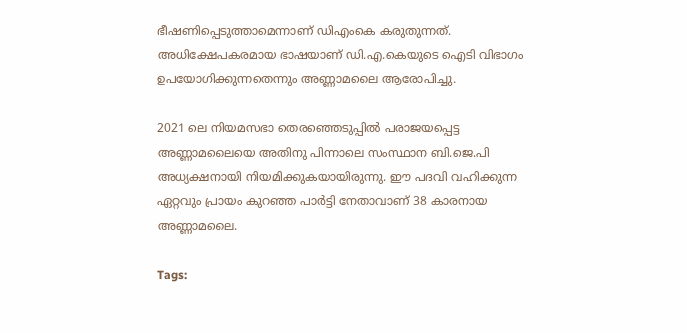ഭീഷണിപ്പെടുത്താമെന്നാണ് ഡിഎംകെ കരുതുന്നത്. അധിക്ഷേപകരമായ ഭാഷയാണ് ഡി.എ.കെയുടെ ഐടി വിഭാഗം ഉപയോഗിക്കുന്നതെന്നും അണ്ണാമലൈ ആരോപിച്ചു.

2021 ലെ നിയമസഭാ തെരഞ്ഞെടുപ്പില്‍ പരാജയപ്പെട്ട അണ്ണാമലൈയെ അതിനു പിന്നാലെ സംസ്ഥാന ബി.ജെ.പി അധ്യക്ഷനായി നിയമിക്കുകയായിരുന്നു. ഈ പദവി വഹിക്കുന്ന ഏറ്റവും പ്രായം കുറഞ്ഞ പാര്‍ട്ടി നേതാവാണ് 38 കാരനായ അണ്ണാമലൈ.

Tags: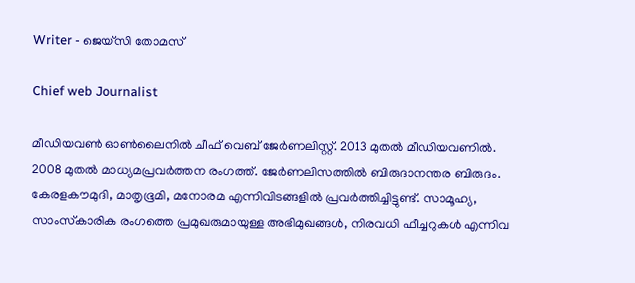Writer - ജെയ്സി തോമസ്

Chief web Journalist

മീഡിയവൺ ഓൺലൈനിൽ ചീഫ് വെബ് ജേർണലിസ്റ്റ്. 2013 മുതൽ മീഡിയവണിൽ. 2008 മുതൽ മാധ്യമപ്രവർത്തന രംഗത്ത്. ജേർണലിസത്തിൽ ബിരുദാനന്തര ബിരുദം. കേരളകൗമുദി, മാതൃഭൂമി, മനോരമ എന്നിവിടങ്ങളിൽ പ്രവർത്തിച്ചിട്ടുണ്ട്. സാമൂഹ്യ, സാംസ്‌കാരിക രംഗത്തെ പ്രമുഖരുമായുള്ള അഭിമുഖങ്ങൾ, നിരവധി ഫീച്ചറുകൾ എന്നിവ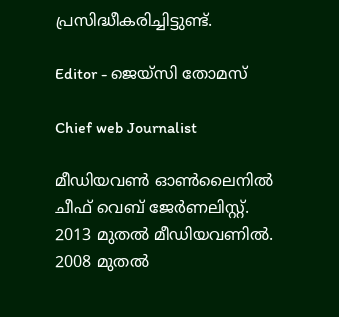പ്രസിദ്ധീകരിച്ചിട്ടുണ്ട്.

Editor - ജെയ്സി തോമസ്

Chief web Journalist

മീഡിയവൺ ഓൺലൈനിൽ ചീഫ് വെബ് ജേർണലിസ്റ്റ്. 2013 മുതൽ മീഡിയവണിൽ. 2008 മുതൽ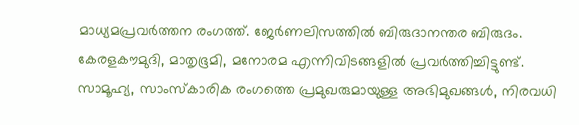മാധ്യമപ്രവർത്തന രംഗത്ത്. ജേർണലിസത്തിൽ ബിരുദാനന്തര ബിരുദം. കേരളകൗമുദി, മാതൃഭൂമി, മനോരമ എന്നിവിടങ്ങളിൽ പ്രവർത്തിച്ചിട്ടുണ്ട്. സാമൂഹ്യ, സാംസ്‌കാരിക രംഗത്തെ പ്രമുഖരുമായുള്ള അഭിമുഖങ്ങൾ, നിരവധി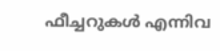ഫീച്ചറുകൾ എന്നിവ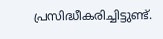പ്രസിദ്ധീകരിച്ചിട്ടുണ്ട്.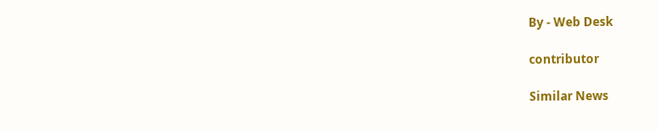By - Web Desk

contributor

Similar News